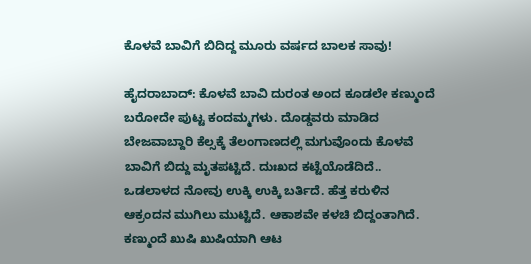ಕೊಳವೆ ಬಾವಿಗೆ ಬಿದಿದ್ದ ಮೂರು ವರ್ಷದ ಬಾಲಕ ಸಾವು!

ಹೈದರಾಬಾದ್: ಕೊಳವೆ ಬಾವಿ ದುರಂತ ಅಂದ ಕೂಡಲೇ ಕಣ್ಮುಂದೆ ಬರೋದೇ ಪುಟ್ಟ ಕಂದಮ್ಮಗಳು. ದೊಡ್ಡವರು ಮಾಡಿದ ಬೇಜವಾಬ್ದಾರಿ ಕೆಲ್ಸಕ್ಕೆ ತೆಲಂಗಾಣದಲ್ಲಿ ಮಗುವೊಂದು ಕೊಳವೆ ಬಾವಿಗೆ ಬಿದ್ದು ಮೃತಪಟ್ಟಿದೆ. ದುಃಖದ ಕಟ್ಟೆಯೊಡೆದಿದೆ.. ಒಡಲಾಳದ ನೋವು ಉಕ್ಕಿ ಉಕ್ಕಿ ಬರ್ತಿದೆ. ಹೆತ್ತ ಕರುಳಿನ ಆಕ್ರಂದನ ಮುಗಿಲು ಮುಟ್ಟಿದೆ. ಆಕಾಶವೇ ಕಳಚಿ ಬಿದ್ದಂತಾಗಿದೆ. ಕಣ್ಮುಂದೆ ಖುಷಿ ಖುಷಿಯಾಗಿ ಆಟ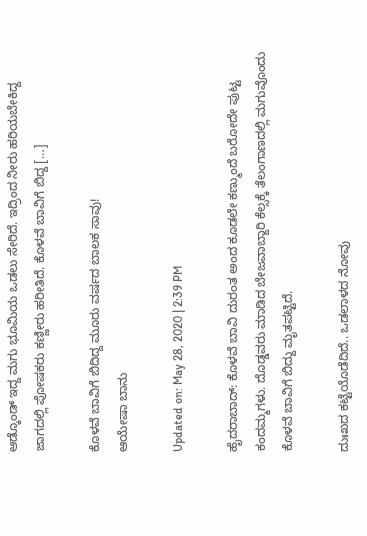ಆಡ್ಕೊಂಡ್ ಇದ್ದ ಮಗು ಭೂಮಿಯ ಒಡಲು ಸೇರಿದೆ. ಇದ್ರಿಂದ ನೀರು ಹರಿಯಬೇಕಿದ್ದ ಜಾಗದಲ್ಲಿ ಪೋಷಕರು ಕಣ್ಣೀರು ಹರೀತಿದೆ. ಕೊಳವೆ ಬಾವಿಗೆ ಬಿದ್ದ […]

ಕೊಳವೆ ಬಾವಿಗೆ ಬಿದಿದ್ದ ಮೂರು ವರ್ಷದ ಬಾಲಕ ಸಾವು!
ಆಯೇಷಾ ಬಾನು

Updated on: May 28, 2020 | 2:39 PM

ಹೈದರಾಬಾದ್: ಕೊಳವೆ ಬಾವಿ ದುರಂತ ಅಂದ ಕೂಡಲೇ ಕಣ್ಮುಂದೆ ಬರೋದೇ ಪುಟ್ಟ ಕಂದಮ್ಮಗಳು. ದೊಡ್ಡವರು ಮಾಡಿದ ಬೇಜವಾಬ್ದಾರಿ ಕೆಲ್ಸಕ್ಕೆ ತೆಲಂಗಾಣದಲ್ಲಿ ಮಗುವೊಂದು ಕೊಳವೆ ಬಾವಿಗೆ ಬಿದ್ದು ಮೃತಪಟ್ಟಿದೆ.

ದುಃಖದ ಕಟ್ಟೆಯೊಡೆದಿದೆ.. ಒಡಲಾಳದ ನೋವು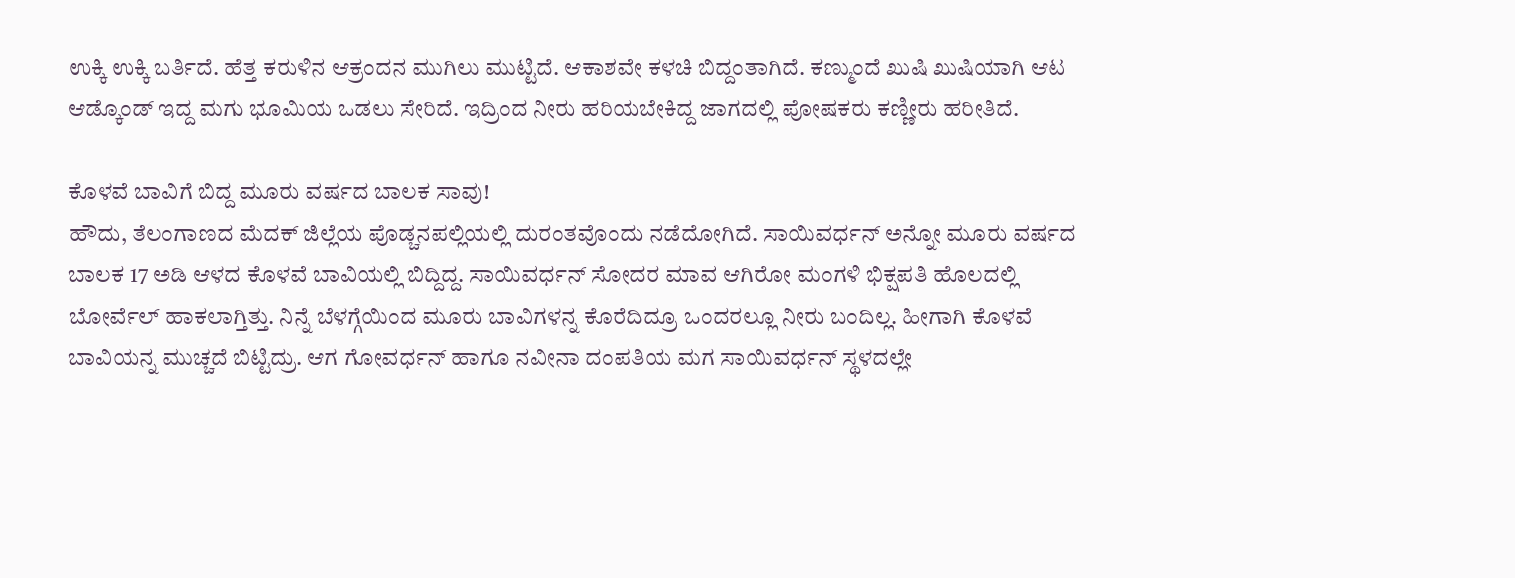ಉಕ್ಕಿ ಉಕ್ಕಿ ಬರ್ತಿದೆ. ಹೆತ್ತ ಕರುಳಿನ ಆಕ್ರಂದನ ಮುಗಿಲು ಮುಟ್ಟಿದೆ. ಆಕಾಶವೇ ಕಳಚಿ ಬಿದ್ದಂತಾಗಿದೆ. ಕಣ್ಮುಂದೆ ಖುಷಿ ಖುಷಿಯಾಗಿ ಆಟ ಆಡ್ಕೊಂಡ್ ಇದ್ದ ಮಗು ಭೂಮಿಯ ಒಡಲು ಸೇರಿದೆ. ಇದ್ರಿಂದ ನೀರು ಹರಿಯಬೇಕಿದ್ದ ಜಾಗದಲ್ಲಿ ಪೋಷಕರು ಕಣ್ಣೀರು ಹರೀತಿದೆ.

ಕೊಳವೆ ಬಾವಿಗೆ ಬಿದ್ದ ಮೂರು ವರ್ಷದ ಬಾಲಕ ಸಾವು!
ಹೌದು, ತೆಲಂಗಾಣದ ಮೆದಕ್ ಜಿಲ್ಲೆಯ ಪೊಡ್ಚನಪಲ್ಲಿಯಲ್ಲಿ ದುರಂತವೊಂದು ನಡೆದೋಗಿದೆ. ಸಾಯಿವರ್ಧನ್ ಅನ್ನೋ ಮೂರು ವರ್ಷದ ಬಾಲಕ 17 ಅಡಿ ಆಳದ ಕೊಳವೆ ಬಾವಿಯಲ್ಲಿ ಬಿದ್ದಿದ್ದ. ಸಾಯಿವರ್ಧನ್ ಸೋದರ ಮಾವ ಆಗಿರೋ ಮಂಗಳಿ ಭಿಕ್ಷಪತಿ ಹೊಲದಲ್ಲಿ ಬೋರ್ವೆಲ್ ಹಾಕಲಾಗ್ತಿತ್ತು. ನಿನ್ನೆ ಬೆಳಗ್ಗೆಯಿಂದ ಮೂರು ಬಾವಿಗಳನ್ನ ಕೊರೆದಿದ್ರೂ ಒಂದರಲ್ಲೂ ನೀರು ಬಂದಿಲ್ಲ. ಹೀಗಾಗಿ ಕೊಳವೆ ಬಾವಿಯನ್ನ ಮುಚ್ಚದೆ ಬಿಟ್ಟಿದ್ರು. ಆಗ ಗೋವರ್ಧನ್ ಹಾಗೂ ನವೀನಾ ದಂಪತಿಯ ಮಗ ಸಾಯಿವರ್ಧನ್ ಸ್ಥಳದಲ್ಲೇ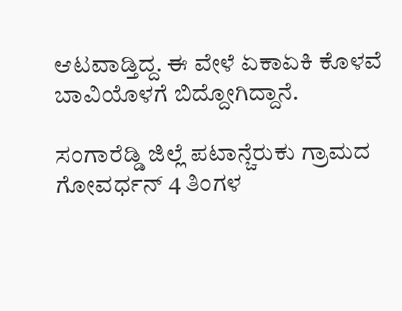ಆಟವಾಡ್ತಿದ್ದ. ಈ ವೇಳೆ ಏಕಾಏಕಿ ಕೊಳವೆ ಬಾವಿಯೊಳಗೆ ಬಿದ್ದೋಗಿದ್ದಾನೆ.

ಸಂಗಾರೆಡ್ಡಿ ಜಿಲ್ಲೆ ಪಟಾನ್ಚೆರುಕು ಗ್ರಾಮದ ಗೋವರ್ಧನ್ 4 ತಿಂಗಳ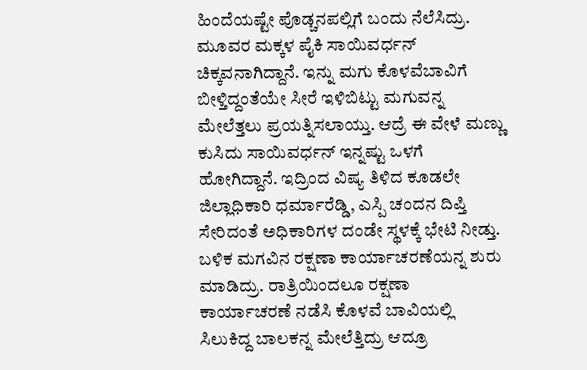ಹಿಂದೆಯಷ್ಟೇ ಪೊಡ್ಚನಪಲ್ಲಿಗೆ ಬಂದು ನೆಲೆಸಿದ್ರು. ಮೂವರ ಮಕ್ಕಳ ಪೈಕಿ ಸಾಯಿವರ್ಧನ್ ಚಿಕ್ಕವನಾಗಿದ್ದಾನೆ. ಇನ್ನು ಮಗು ಕೊಳವೆಬಾವಿಗೆ ಬೀಳ್ತಿದ್ದಂತೆಯೇ ಸೀರೆ ಇಳಿಬಿಟ್ಟು ಮಗುವನ್ನ ಮೇಲೆತ್ತಲು ಪ್ರಯತ್ನಿಸಲಾಯ್ತು. ಆದ್ರೆ ಈ ವೇಳೆ ಮಣ್ಣು ಕುಸಿದು ಸಾಯಿವರ್ಧನ್ ಇನ್ನಷ್ಟು ಒಳಗೆ ಹೋಗಿದ್ದಾನೆ. ಇದ್ರಿಂದ ವಿಷ್ಯ ತಿಳಿದ ಕೂಡಲೇ ಜಿಲ್ಲಾಧಿಕಾರಿ ಧರ್ಮಾರೆಡ್ಡಿ, ಎಸ್ಪಿ ಚಂದನ ದಿಪ್ತಿ ಸೇರಿದಂತೆ ಅಧಿಕಾರಿಗಳ ದಂಡೇ ಸ್ಥಳಕ್ಕೆ ಭೇಟಿ ನೀಡ್ತು. ಬಳಿಕ ಮಗವಿನ ರಕ್ಷಣಾ ಕಾರ್ಯಾಚರಣೆಯನ್ನ ಶುರು ಮಾಡಿದ್ರು. ರಾತ್ರಿಯಿಂದಲೂ ರಕ್ಷಣಾ ಕಾರ್ಯಾಚರಣೆ ನಡೆಸಿ ಕೊಳವೆ ಬಾವಿಯಲ್ಲಿ ಸಿಲುಕಿದ್ದ ಬಾಲಕನ್ನ ಮೇಲೆತ್ತಿದ್ರು ಆದ್ರೂ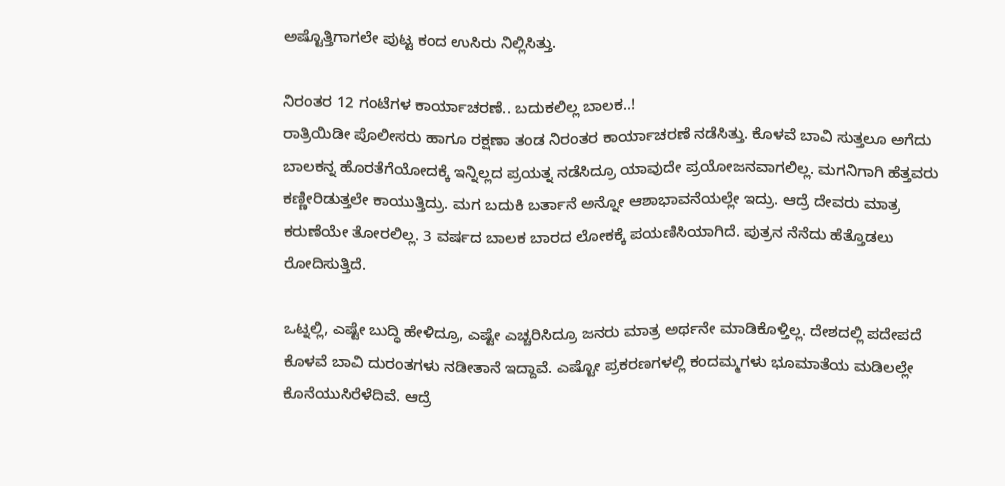ಅಷ್ಟೊತ್ತಿಗಾಗಲೇ ಪುಟ್ಟ ಕಂದ ಉಸಿರು ನಿಲ್ಲಿಸಿತ್ತು.

ನಿರಂತರ 12 ಗಂಟೆಗಳ ಕಾರ್ಯಾಚರಣೆ.. ಬದುಕಲಿಲ್ಲ ಬಾಲಕ..!
ರಾತ್ರಿಯಿಡೀ ಪೊಲೀಸರು ಹಾಗೂ ರಕ್ಷಣಾ ತಂಡ ನಿರಂತರ ಕಾರ್ಯಾಚರಣೆ ನಡೆಸಿತ್ತು. ಕೊಳವೆ ಬಾವಿ ಸುತ್ತಲೂ ಅಗೆದು ಬಾಲಕನ್ನ ಹೊರತೆಗೆಯೋದಕ್ಕೆ ಇನ್ನಿಲ್ಲದ ಪ್ರಯತ್ನ ನಡೆಸಿದ್ರೂ ಯಾವುದೇ ಪ್ರಯೋಜನವಾಗಲಿಲ್ಲ. ಮಗನಿಗಾಗಿ ಹೆತ್ತವರು ಕಣ್ಣೀರಿಡುತ್ತಲೇ ಕಾಯುತ್ತಿದ್ರು. ಮಗ ಬದುಕಿ ಬರ್ತಾನೆ ಅನ್ನೋ ಆಶಾಭಾವನೆಯಲ್ಲೇ ಇದ್ರು. ಆದ್ರೆ ದೇವರು ಮಾತ್ರ ಕರುಣೆಯೇ ತೋರಲಿಲ್ಲ. 3 ವರ್ಷದ ಬಾಲಕ ಬಾರದ ಲೋಕಕ್ಕೆ ಪಯಣಿಸಿಯಾಗಿದೆ. ಪುತ್ರನ ನೆನೆದು ಹೆತ್ತೊಡಲು ರೋದಿಸುತ್ತಿದೆ.

ಒಟ್ನಲ್ಲಿ, ಎಷ್ಟೇ ಬುದ್ಧಿ ಹೇಳಿದ್ರೂ, ಎಷ್ಟೇ ಎಚ್ಚರಿಸಿದ್ರೂ ಜನರು ಮಾತ್ರ ಅರ್ಥನೇ ಮಾಡಿಕೊಳ್ತಿಲ್ಲ. ದೇಶದಲ್ಲಿ ಪದೇಪದೆ ಕೊಳವೆ ಬಾವಿ ದುರಂತಗಳು ನಡೀತಾನೆ ಇದ್ದಾವೆ. ಎಷ್ಟೋ ಪ್ರಕರಣಗಳಲ್ಲಿ ಕಂದಮ್ಮಗಳು ಭೂಮಾತೆಯ ಮಡಿಲಲ್ಲೇ ಕೊನೆಯುಸಿರೆಳೆದಿವೆ. ಆದ್ರೆ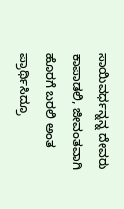ಸಾಯಿವರ್ಧನ್ನನ್ನ ದೇವರು ಕಾಪಾಡಲಿ, ಜೀವಂತವಾಗಿ ಹೊರಗೆ ಬರಲಿ ಅಂತ ಪ್ರಾರ್ಥಿಸಿದ್ರೂ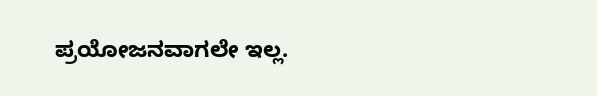ಪ್ರಯೋಜನವಾಗಲೇ ಇಲ್ಲ.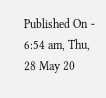Published On - 6:54 am, Thu, 28 May 20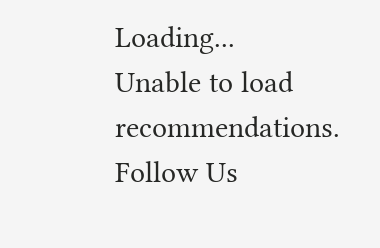Loading...
Unable to load recommendations.
Follow Us